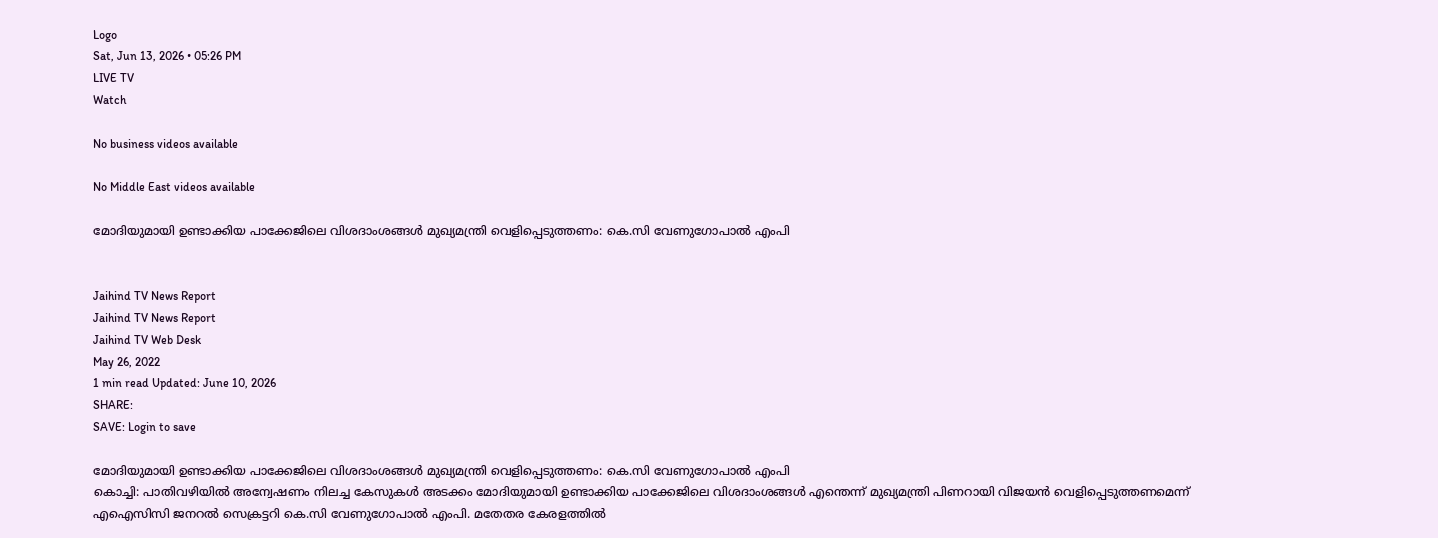Logo
Sat, Jun 13, 2026 • 05:26 PM
LIVE TV
Watch

No business videos available

No Middle East videos available

മോദിയുമായി ഉണ്ടാക്കിയ പാക്കേജിലെ വിശദാംശങ്ങൾ മുഖ്യമന്ത്രി വെളിപ്പെടുത്തണം: കെ.സി വേണുഗോപാൽ എംപി


Jaihind TV News Report
Jaihind TV News Report
Jaihind TV Web Desk
May 26, 2022
1 min read Updated: June 10, 2026
SHARE:
SAVE: Login to save

മോദിയുമായി ഉണ്ടാക്കിയ പാക്കേജിലെ വിശദാംശങ്ങൾ മുഖ്യമന്ത്രി വെളിപ്പെടുത്തണം: കെ.സി വേണുഗോപാൽ എംപി
കൊച്ചി: പാതിവഴിയിൽ അന്വേഷണം നിലച്ച കേസുകൾ അടക്കം മോദിയുമായി ഉണ്ടാക്കിയ പാക്കേജിലെ വിശദാംശങ്ങൾ എന്തെന്ന് മുഖ്യമന്ത്രി പിണറായി വിജയൻ വെളിപ്പെടുത്തണമെന്ന് എഐസിസി ജനറൽ സെക്രട്ടറി കെ.സി വേണുഗോപാൽ എംപി. മതേതര കേരളത്തിൽ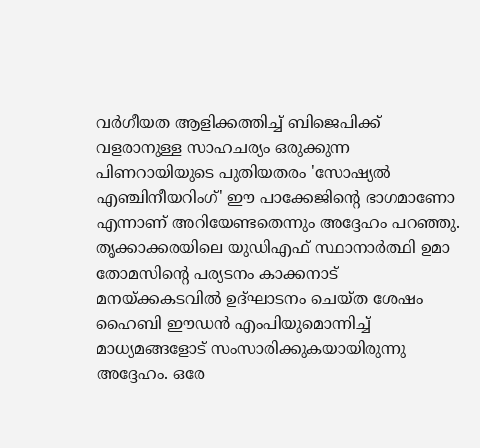വർഗീയത ആളിക്കത്തിച്ച് ബിജെപിക്ക് വളരാനുള്ള സാഹചര്യം ഒരുക്കുന്ന പിണറായിയുടെ പുതിയതരം 'സോഷ്യൽ എഞ്ചിനീയറിംഗ്' ഈ പാക്കേജിന്‍റെ ഭാഗമാണോ എന്നാണ് അറിയേണ്ടതെന്നും അദ്ദേഹം പറഞ്ഞു. തൃക്കാക്കരയിലെ യുഡിഎഫ് സ്ഥാനാർത്ഥി ഉമാ തോമസിന്‍റെ പര്യടനം കാക്കനാട് മനയ്ക്കകടവിൽ ഉദ്ഘാടനം ചെയ്ത ശേഷം ഹൈബി ഈഡൻ എംപിയുമൊന്നിച്ച് മാധ്യമങ്ങളോട് സംസാരിക്കുകയായിരുന്നു അദ്ദേഹം. ഒരേ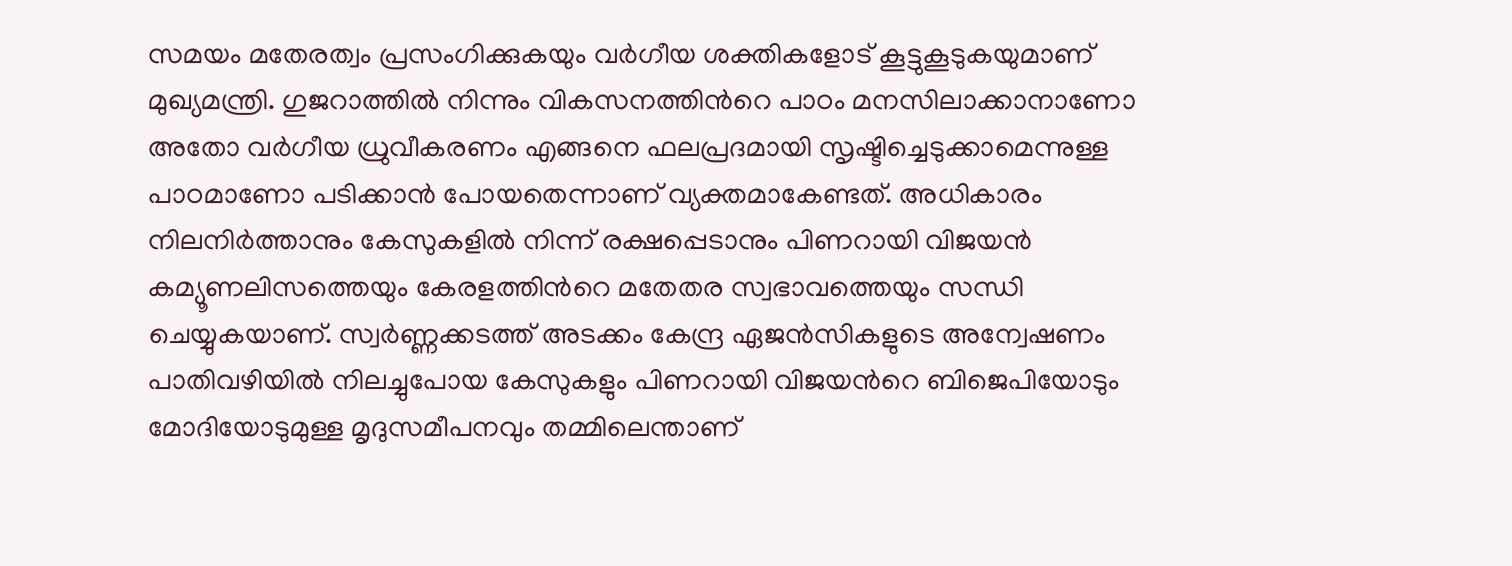സമയം മതേരത്വം പ്രസംഗിക്കുകയും വർഗീയ ശക്തികളോട് കൂട്ടുകൂടുകയുമാണ് മുഖ്യമന്ത്രി. ഗുജറാത്തിൽ നിന്നും വികസനത്തിന്‍റെ പാഠം മനസിലാക്കാനാണോ അതോ വർഗീയ ധ്രുവീകരണം എങ്ങനെ ഫലപ്രദമായി സൃഷ്ടിച്ചെടുക്കാമെന്നുള്ള പാഠമാണോ പടിക്കാൻ പോയതെന്നാണ് വ്യക്തമാകേണ്ടത്. അധികാരം നിലനിർത്താനും കേസുകളിൽ നിന്ന് രക്ഷപ്പെടാനും പിണറായി വിജയൻ കമ്യൂണലിസത്തെയും കേരളത്തിന്‍റെ മതേതര സ്വഭാവത്തെയും സന്ധി ചെയ്യുകയാണ്. സ്വർണ്ണക്കടത്ത് അടക്കം കേന്ദ്ര ഏജൻസികളുടെ അന്വേഷണം പാതിവഴിയിൽ നിലച്ചുപോയ കേസുകളും പിണറായി വിജയന്‍റെ ബിജെപിയോടും മോദിയോടുമുള്ള മൃദുസമീപനവും തമ്മിലെന്താണ്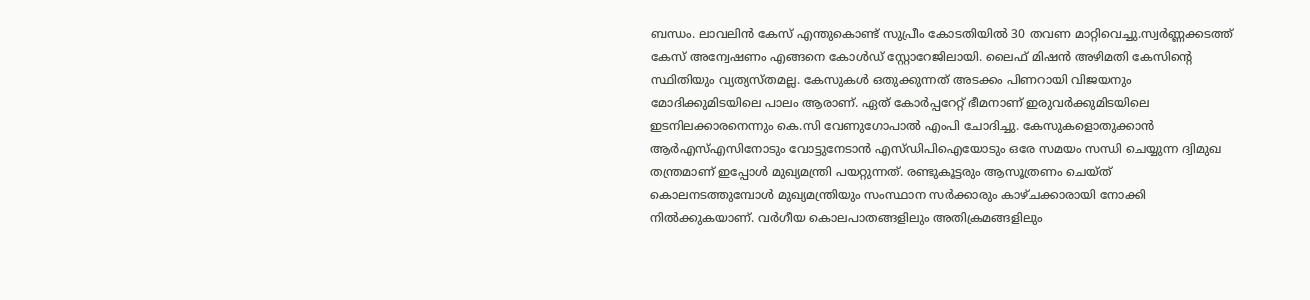ബന്ധം. ലാവലിൻ കേസ് എന്തുകൊണ്ട് സുപ്രീം കോടതിയിൽ 30 തവണ മാറ്റിവെച്ചു.സ്വർണ്ണക്കടത്ത് കേസ് അന്വേഷണം എങ്ങനെ കോൾഡ് സ്റ്റോറേജിലായി. ലൈഫ് മിഷൻ അഴിമതി കേസിന്‍റെ സ്ഥിതിയും വ്യത്യസ്തമല്ല. കേസുകൾ ഒതുക്കുന്നത് അടക്കം പിണറായി വിജയനും മോദിക്കുമിടയിലെ പാലം ആരാണ്. ഏത് കോർപ്പറേറ്റ് ഭീമനാണ് ഇരുവർക്കുമിടയിലെ ഇടനിലക്കാരനെന്നും കെ.സി വേണുഗോപാൽ എംപി ചോദിച്ചു. കേസുകളൊതുക്കാൻ ആർഎസ്എസിനോടും വോട്ടുനേടാൻ എസ്ഡിപിഐയോടും ഒരേ സമയം സന്ധി ചെയ്യുന്ന ദ്വിമുഖ തന്ത്രമാണ് ഇപ്പോൾ മുഖ്യമന്ത്രി പയറ്റുന്നത്. രണ്ടുകൂട്ടരും ആസൂത്രണം ചെയ്ത് കൊലനടത്തുമ്പോൾ മുഖ്യമന്ത്രിയും സംസ്ഥാന സർക്കാരും കാഴ്ചക്കാരായി നോക്കി നിൽക്കുകയാണ്. വർഗീയ കൊലപാതങ്ങളിലും അതിക്രമങ്ങളിലും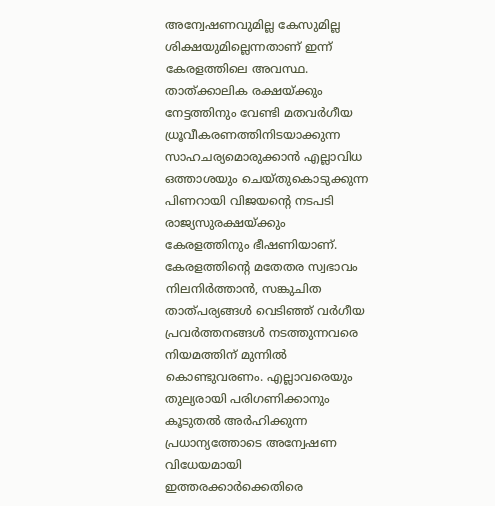അന്വേഷണവുമില്ല കേസുമില്ല ശിക്ഷയുമില്ലെന്നതാണ് ഇന്ന് കേരളത്തിലെ അവസ്ഥ. താത്ക്കാലിക രക്ഷയ്ക്കും നേട്ടത്തിനും വേണ്ടി മതവർഗീയ ധ്രൂവീകരണത്തിനിടയാക്കുന്ന സാഹചര്യമൊരുക്കാൻ എല്ലാവിധ ഒത്താശയും ചെയ്തുകൊടുക്കുന്ന പിണറായി വിജയന്റെ നടപടി രാജ്യസുരക്ഷയ്ക്കും കേരളത്തിനും ഭീഷണിയാണ്. കേരളത്തിന്റെ മതേതര സ്വഭാവം നിലനിർത്താൻ, സങ്കുചിത താത്പര്യങ്ങൾ വെടിഞ്ഞ് വർഗീയ പ്രവർത്തനങ്ങൾ നടത്തുന്നവരെ നിയമത്തിന് മുന്നിൽ കൊണ്ടുവരണം. എല്ലാവരെയും തുല്യരായി പരിഗണിക്കാനും കൂടുതൽ അർഹിക്കുന്ന പ്രധാന്യത്തോടെ അന്വേഷണ വിധേയമായി ഇത്തരക്കാർക്കെതിരെ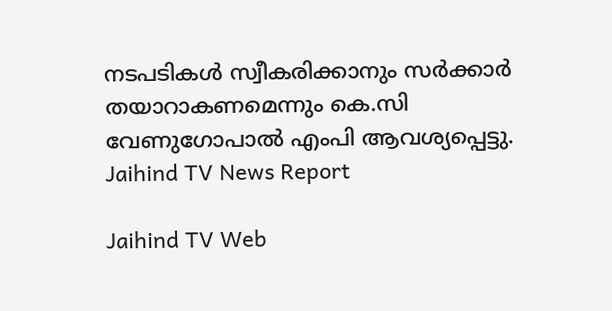നടപടികൾ സ്വീകരിക്കാനും സർക്കാർ തയാറാകണമെന്നും കെ.സി വേണുഗോപാൽ എംപി ആവശ്യപ്പെട്ടു.
Jaihind TV News Report

Jaihind TV Web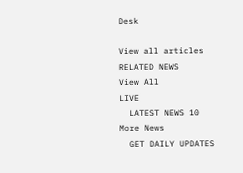Desk

View all articles
RELATED NEWS
View All
LIVE
  LATEST NEWS 10
More News
  GET DAILY UPDATES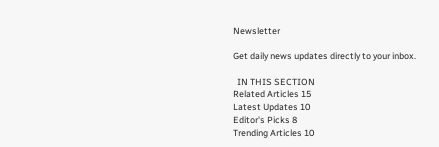Newsletter

Get daily news updates directly to your inbox.

  IN THIS SECTION
Related Articles 15
Latest Updates 10
Editor's Picks 8
Trending Articles 10